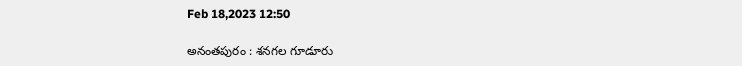Feb 18,2023 12:50

అనంతపురం : శనగల గూడూరు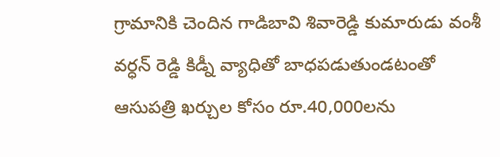గ్రామానికి చెందిన గాడిబావి శివారెడ్డి కుమారుడు వంశీ వర్ధన్‌ రెడ్డి కిడ్నీ వ్యాధితో బాధపడుతుండటంతో ఆసుపత్రి ఖర్చుల కోసం రూ.40,000లను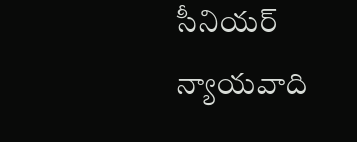సీనియర్‌ న్యాయవాది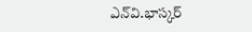ఎన్‌వి.భాస్కర్‌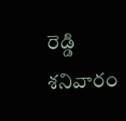రెడ్డి శనివారం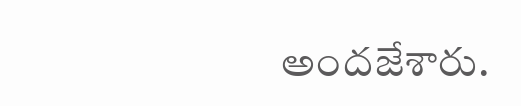అందజేశారు.